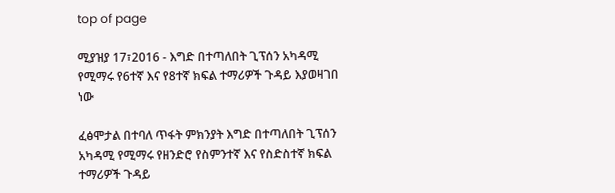top of page

ሚያዝያ 17፣2016 - እግድ በተጣለበት ጊፕሰን አካዳሚ የሚማሩ የ6ተኛ እና የ8ተኛ ክፍል ተማሪዎች ጉዳይ እያወዛገበ ነው

ፈፅሞታል በተባለ ጥፋት ምክንያት እግድ በተጣለበት ጊፕሰን አካዳሚ የሚማሩ የዘንድሮ የስምንተኛ እና የስድስተኛ ክፍል ተማሪዎች ጉዳይ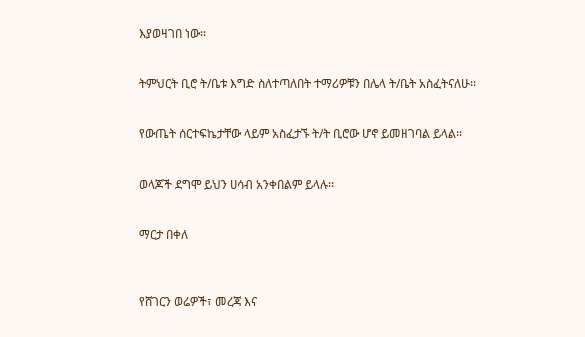እያወዛገበ ነው፡፡


ትምህርት ቢሮ ት/ቤቱ እግድ ስለተጣለበት ተማሪዎቹን በሌላ ት/ቤት አስፈትናለሁ፡፡


የውጤት ሰርተፍኬታቸው ላይም አስፈታኙ ት/ት ቢሮው ሆኖ ይመዘገባል ይላል፡፡


ወላጆች ደግሞ ይህን ሀሳብ አንቀበልም ይላሉ፡፡


ማርታ በቀለ



የሸገርን ወሬዎች፣ መረጃ እና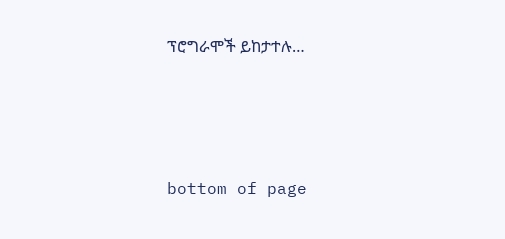ፕሮግራሞች ይከታተሉ…





bottom of page